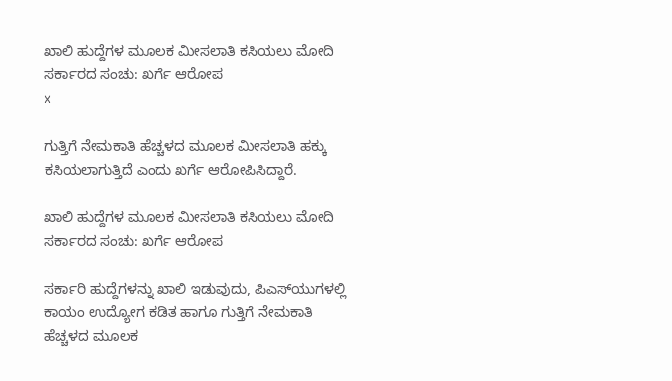ಖಾಲಿ ಹುದ್ದೆಗಳ ಮೂಲಕ ಮೀಸಲಾತಿ ಕಸಿಯಲು ಮೋದಿ ಸರ್ಕಾರದ ಸಂಚು: ಖರ್ಗೆ ಆರೋಪ
x

ಗುತ್ತಿಗೆ ನೇಮಕಾತಿ ಹೆಚ್ಚಳದ ಮೂಲಕ ಮೀಸಲಾತಿ ಹಕ್ಕು ಕಸಿಯಲಾಗುತ್ತಿದೆ ಎಂದು ಖರ್ಗೆ ಆರೋಪಿಸಿದ್ದಾರೆ.

ಖಾಲಿ ಹುದ್ದೆಗಳ ಮೂಲಕ ಮೀಸಲಾತಿ ಕಸಿಯಲು ಮೋದಿ ಸರ್ಕಾರದ ಸಂಚು: ಖರ್ಗೆ ಆರೋಪ

ಸರ್ಕಾರಿ ಹುದ್ದೆಗಳನ್ನು ಖಾಲಿ ಇಡುವುದು, ಪಿಎಸ್‌ಯುಗಳಲ್ಲಿ ಕಾಯಂ ಉದ್ಯೋಗ ಕಡಿತ ಹಾಗೂ ಗುತ್ತಿಗೆ ನೇಮಕಾತಿ ಹೆಚ್ಚಳದ ಮೂಲಕ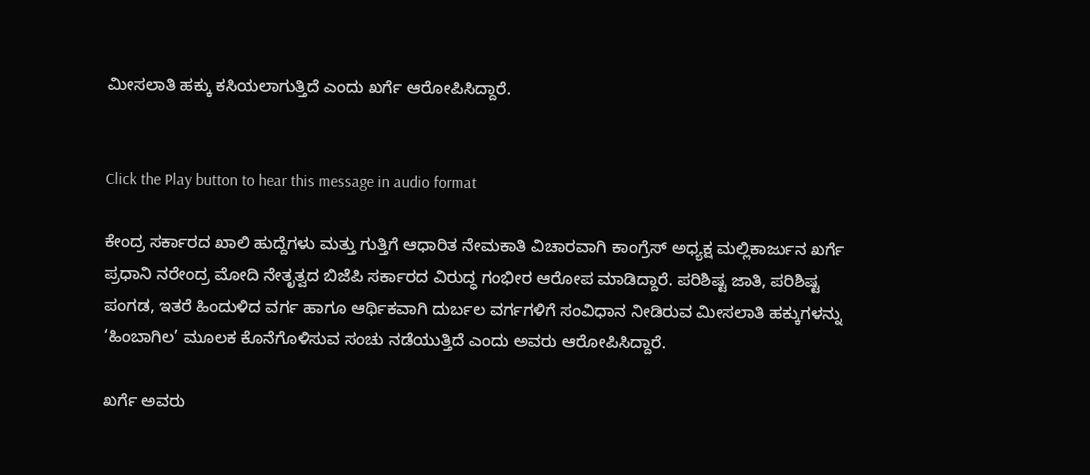ಮೀಸಲಾತಿ ಹಕ್ಕು ಕಸಿಯಲಾಗುತ್ತಿದೆ ಎಂದು ಖರ್ಗೆ ಆರೋಪಿಸಿದ್ದಾರೆ.


Click the Play button to hear this message in audio format

ಕೇಂದ್ರ ಸರ್ಕಾರದ ಖಾಲಿ ಹುದ್ದೆಗಳು ಮತ್ತು ಗುತ್ತಿಗೆ ಆಧಾರಿತ ನೇಮಕಾತಿ ವಿಚಾರವಾಗಿ ಕಾಂಗ್ರೆಸ್ ಅಧ್ಯಕ್ಷ ಮಲ್ಲಿಕಾರ್ಜುನ ಖರ್ಗೆ ಪ್ರಧಾನಿ ನರೇಂದ್ರ ಮೋದಿ ನೇತೃತ್ವದ ಬಿಜೆಪಿ ಸರ್ಕಾರದ ವಿರುದ್ಧ ಗಂಭೀರ ಆರೋಪ ಮಾಡಿದ್ದಾರೆ. ಪರಿಶಿಷ್ಟ ಜಾತಿ, ಪರಿಶಿಷ್ಟ ಪಂಗಡ, ಇತರೆ ಹಿಂದುಳಿದ ವರ್ಗ ಹಾಗೂ ಆರ್ಥಿಕವಾಗಿ ದುರ್ಬಲ ವರ್ಗಗಳಿಗೆ ಸಂವಿಧಾನ ನೀಡಿರುವ ಮೀಸಲಾತಿ ಹಕ್ಕುಗಳನ್ನು ‘ಹಿಂಬಾಗಿಲ’ ಮೂಲಕ ಕೊನೆಗೊಳಿಸುವ ಸಂಚು ನಡೆಯುತ್ತಿದೆ ಎಂದು ಅವರು ಆರೋಪಿಸಿದ್ದಾರೆ.

ಖರ್ಗೆ ಅವರು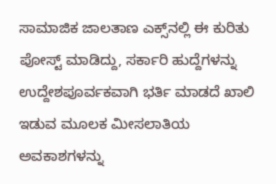ಸಾಮಾಜಿಕ ಜಾಲತಾಣ ಎಕ್ಸ್‌ನಲ್ಲಿ ಈ ಕುರಿತು ಪೋಸ್ಟ್ ಮಾಡಿದ್ದು, ಸರ್ಕಾರಿ ಹುದ್ದೆಗಳನ್ನು ಉದ್ದೇಶಪೂರ್ವಕವಾಗಿ ಭರ್ತಿ ಮಾಡದೆ ಖಾಲಿ ಇಡುವ ಮೂಲಕ ಮೀಸಲಾತಿಯ ಅವಕಾಶಗಳನ್ನು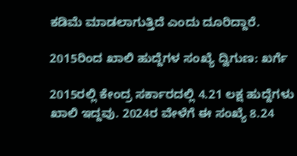ಕಡಿಮೆ ಮಾಡಲಾಗುತ್ತಿದೆ ಎಂದು ದೂರಿದ್ದಾರೆ.

2015ರಿಂದ ಖಾಲಿ ಹುದ್ದೆಗಳ ಸಂಖ್ಯೆ ದ್ವಿಗುಣ: ಖರ್ಗೆ

2015ರಲ್ಲಿ ಕೇಂದ್ರ ಸರ್ಕಾರದಲ್ಲಿ 4.21 ಲಕ್ಷ ಹುದ್ದೆಗಳು ಖಾಲಿ ಇದ್ದವು. 2024ರ ವೇಳೆಗೆ ಈ ಸಂಖ್ಯೆ 8.24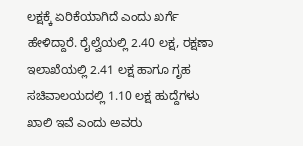ಲಕ್ಷಕ್ಕೆ ಏರಿಕೆಯಾಗಿದೆ ಎಂದು ಖರ್ಗೆ ಹೇಳಿದ್ದಾರೆ. ರೈಲ್ವೆಯಲ್ಲಿ 2.40 ಲಕ್ಷ, ರಕ್ಷಣಾ ಇಲಾಖೆಯಲ್ಲಿ 2.41 ಲಕ್ಷ ಹಾಗೂ ಗೃಹ ಸಚಿವಾಲಯದಲ್ಲಿ 1.10 ಲಕ್ಷ ಹುದ್ದೆಗಳು ಖಾಲಿ ಇವೆ ಎಂದು ಅವರು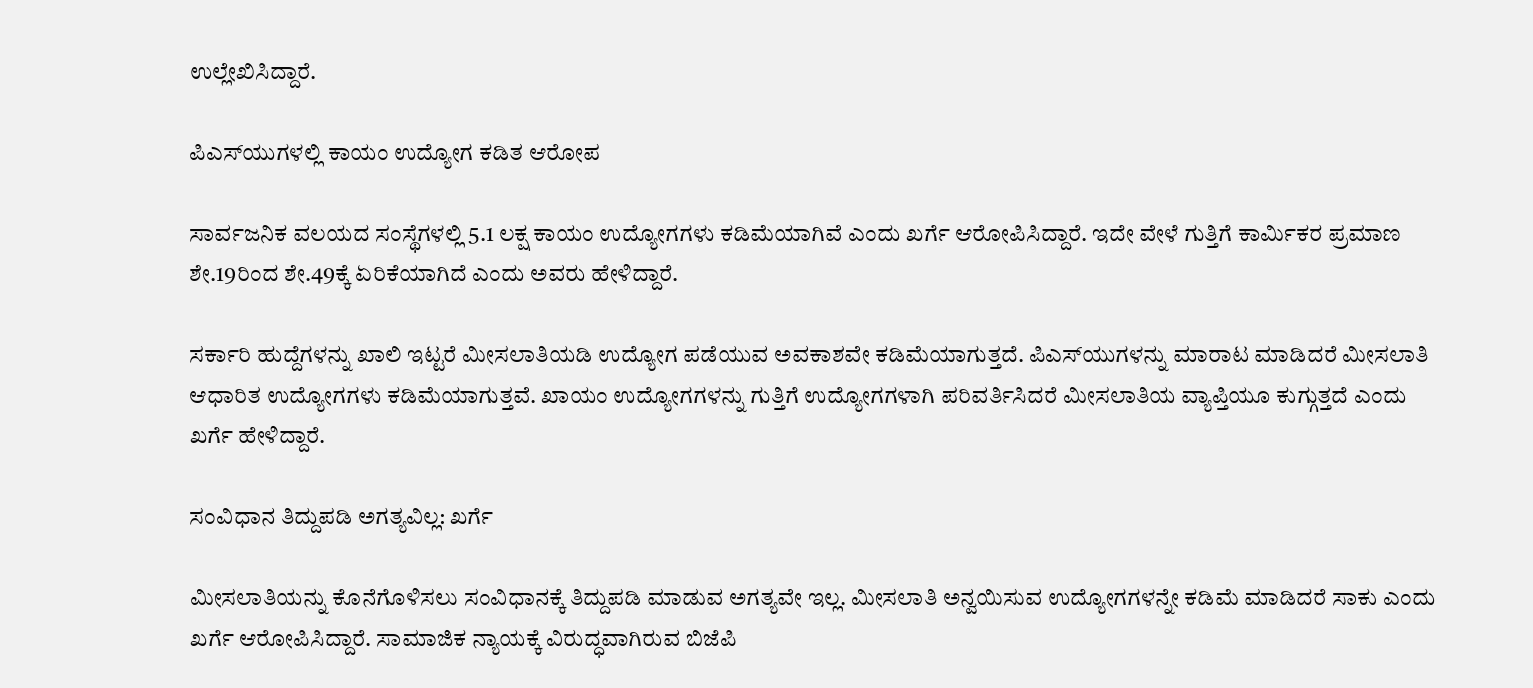ಉಲ್ಲೇಖಿಸಿದ್ದಾರೆ.

ಪಿಎಸ್‌ಯುಗಳಲ್ಲಿ ಕಾಯಂ ಉದ್ಯೋಗ ಕಡಿತ ಆರೋಪ

ಸಾರ್ವಜನಿಕ ವಲಯದ ಸಂಸ್ಥೆಗಳಲ್ಲಿ 5.1 ಲಕ್ಷ ಕಾಯಂ ಉದ್ಯೋಗಗಳು ಕಡಿಮೆಯಾಗಿವೆ ಎಂದು ಖರ್ಗೆ ಆರೋಪಿಸಿದ್ದಾರೆ. ಇದೇ ವೇಳೆ ಗುತ್ತಿಗೆ ಕಾರ್ಮಿಕರ ಪ್ರಮಾಣ ಶೇ.19ರಿಂದ ಶೇ.49ಕ್ಕೆ ಏರಿಕೆಯಾಗಿದೆ ಎಂದು ಅವರು ಹೇಳಿದ್ದಾರೆ.

ಸರ್ಕಾರಿ ಹುದ್ದೆಗಳನ್ನು ಖಾಲಿ ಇಟ್ಟರೆ ಮೀಸಲಾತಿಯಡಿ ಉದ್ಯೋಗ ಪಡೆಯುವ ಅವಕಾಶವೇ ಕಡಿಮೆಯಾಗುತ್ತದೆ. ಪಿಎಸ್‌ಯುಗಳನ್ನು ಮಾರಾಟ ಮಾಡಿದರೆ ಮೀಸಲಾತಿ ಆಧಾರಿತ ಉದ್ಯೋಗಗಳು ಕಡಿಮೆಯಾಗುತ್ತವೆ. ಖಾಯಂ ಉದ್ಯೋಗಗಳನ್ನು ಗುತ್ತಿಗೆ ಉದ್ಯೋಗಗಳಾಗಿ ಪರಿವರ್ತಿಸಿದರೆ ಮೀಸಲಾತಿಯ ವ್ಯಾಪ್ತಿಯೂ ಕುಗ್ಗುತ್ತದೆ ಎಂದು ಖರ್ಗೆ ಹೇಳಿದ್ದಾರೆ.

ಸಂವಿಧಾನ ತಿದ್ದುಪಡಿ ಅಗತ್ಯವಿಲ್ಲ: ಖರ್ಗೆ

ಮೀಸಲಾತಿಯನ್ನು ಕೊನೆಗೊಳಿಸಲು ಸಂವಿಧಾನಕ್ಕೆ ತಿದ್ದುಪಡಿ ಮಾಡುವ ಅಗತ್ಯವೇ ಇಲ್ಲ. ಮೀಸಲಾತಿ ಅನ್ವಯಿಸುವ ಉದ್ಯೋಗಗಳನ್ನೇ ಕಡಿಮೆ ಮಾಡಿದರೆ ಸಾಕು ಎಂದು ಖರ್ಗೆ ಆರೋಪಿಸಿದ್ದಾರೆ. ಸಾಮಾಜಿಕ ನ್ಯಾಯಕ್ಕೆ ವಿರುದ್ಧವಾಗಿರುವ ಬಿಜೆಪಿ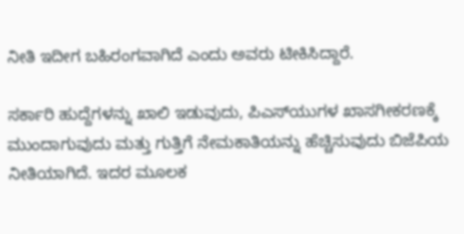ನೀತಿ ಇದೀಗ ಬಹಿರಂಗವಾಗಿದೆ ಎಂದು ಅವರು ಟೀಕಿಸಿದ್ದಾರೆ.

ಸರ್ಕಾರಿ ಹುದ್ದೆಗಳನ್ನು ಖಾಲಿ ಇಡುವುದು, ಪಿಎಸ್‌ಯುಗಳ ಖಾಸಗೀಕರಣಕ್ಕೆ ಮುಂದಾಗುವುದು ಮತ್ತು ಗುತ್ತಿಗೆ ನೇಮಕಾತಿಯನ್ನು ಹೆಚ್ಚಿಸುವುದು ಬಿಜೆಪಿಯ ನೀತಿಯಾಗಿದೆ. ಇದರ ಮೂಲಕ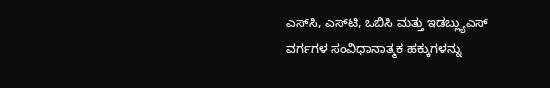ಎಸ್‌ಸಿ, ಎಸ್‌ಟಿ, ಒಬಿಸಿ ಮತ್ತು ಇಡಬ್ಲ್ಯುಎಸ್ ವರ್ಗಗಳ ಸಂವಿಧಾನಾತ್ಮಕ ಹಕ್ಕುಗಳನ್ನು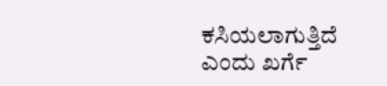ಕಸಿಯಲಾಗುತ್ತಿದೆ ಎಂದು ಖರ್ಗೆ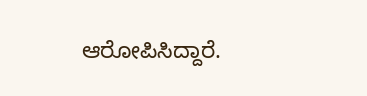ಆರೋಪಿಸಿದ್ದಾರೆ.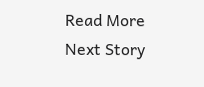Read More
Next Story